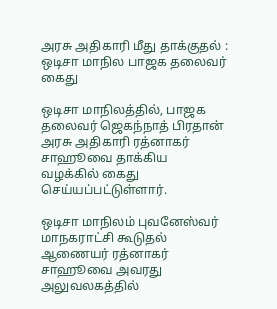அரசு அதிகாரி மீது தாக்குதல் : ஒடிசா மாநில பாஜக தலைவர் கைது

ஒடிசா மாநிலத்தில், பாஜக தலைவர் ஜெகந்நாத் பிரதான் அரசு அதிகாரி ரத்னாகர் சாஹூவை தாக்கிய வழக்கில் கைது செய்யப்பட்டுள்ளார்.

ஒடிசா மாநிலம் புவனேஸ்வர் மாநகராட்சி கூடுதல் ஆணையர் ரத்னாகர் சாஹூவை அவரது அலுவலகத்தில்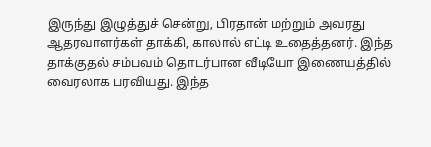இருந்து இழுத்துச் சென்று, பிரதான் மற்றும் அவரது ஆதரவாளர்கள் தாக்கி, காலால் எட்டி உதைத்தனர். இந்த தாக்குதல் சம்பவம் தொடர்பான வீடியோ இணையத்தில் வைரலாக பரவியது. இந்த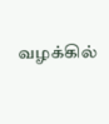வழக்கில்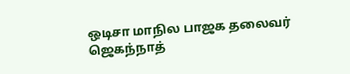ஒடிசா மாநில பாஜக தலைவர் ஜெகந்நாத்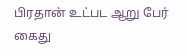பிரதான் உட்பட ஆறு பேர் கைது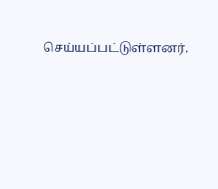செய்யப்பட்டுள்ளனர்.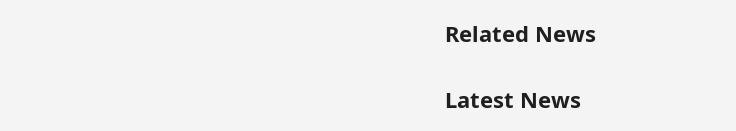Related News

Latest News